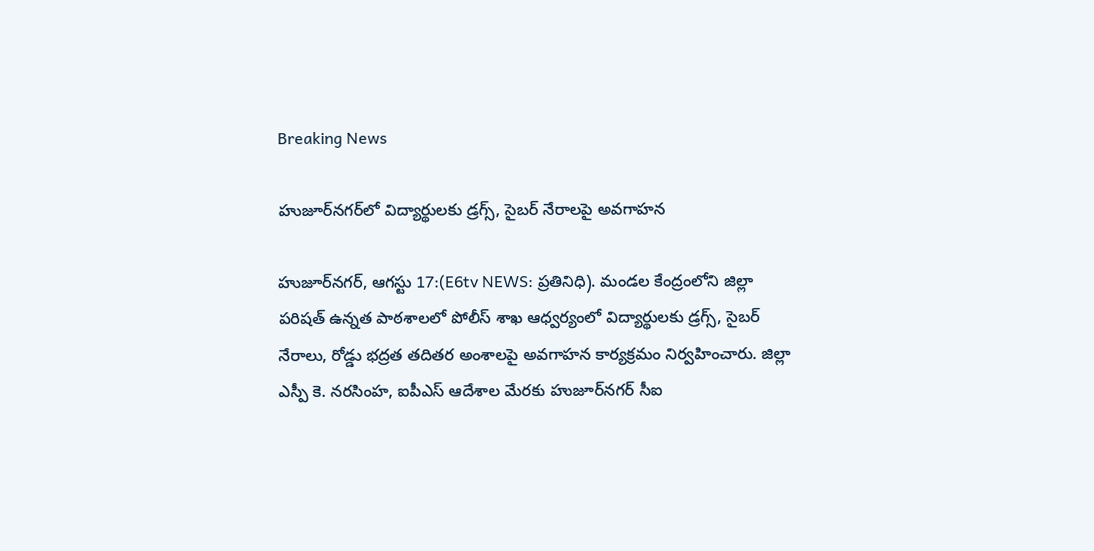Breaking News

హుజూర్‌నగర్‌లో విద్యార్థులకు డ్రగ్స్, సైబర్ నేరాలపై అవగాహన

హుజూర్‌నగర్, ఆగస్టు 17:(E6tv NEWS: ప్రతినిధి). మండల కేంద్రంలోని జిల్లా పరిషత్ ఉన్నత పాఠశాలలో పోలీస్ శాఖ ఆధ్వర్యంలో విద్యార్థులకు డ్రగ్స్, సైబర్ నేరాలు, రోడ్డు భద్రత తదితర అంశాలపై అవగాహన కార్యక్రమం నిర్వహించారు. జిల్లా ఎస్పీ కె. నరసింహ, ఐపీఎస్ ఆదేశాల మేరకు హుజూర్‌నగర్ సీఐ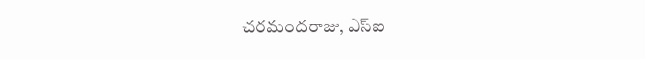చరమందరాజు, ఎస్‌ఐ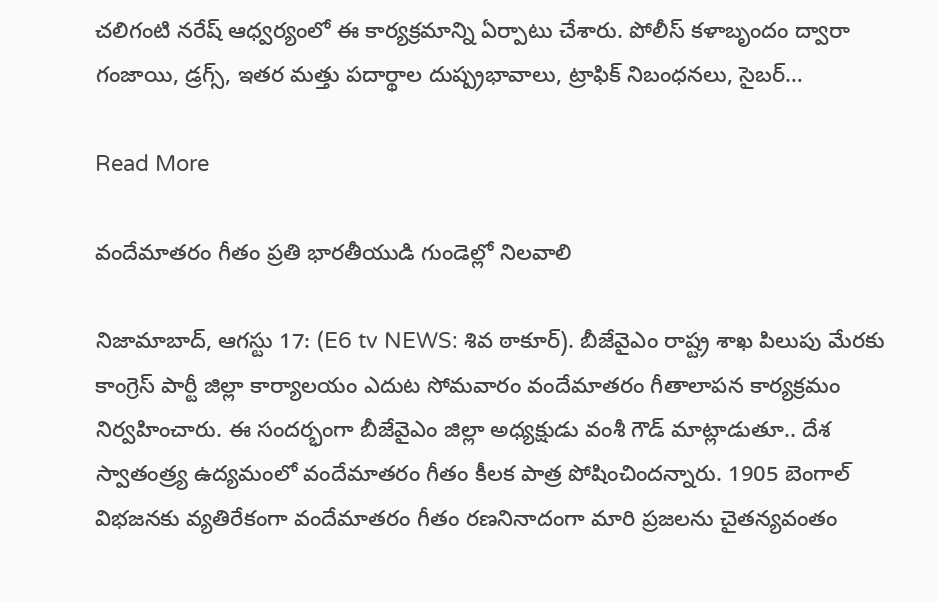చలిగంటి నరేష్ ఆధ్వర్యంలో ఈ కార్యక్రమాన్ని ఏర్పాటు చేశారు. పోలీస్ కళాబృందం ద్వారా గంజాయి, డ్రగ్స్, ఇతర మత్తు పదార్థాల దుష్ప్రభావాలు, ట్రాఫిక్ నిబంధనలు, సైబర్…

Read More

వందేమాతరం గీతం ప్రతి భారతీయుడి గుండెల్లో నిలవాలి

నిజామాబాద్, ఆగస్టు 17: (E6 tv NEWS: శివ ఠాకూర్). బీజేవైఎం రాష్ట్ర శాఖ పిలుపు మేరకు కాంగ్రెస్ పార్టీ జిల్లా కార్యాలయం ఎదుట సోమవారం వందేమాతరం గీతాలాపన కార్యక్రమం నిర్వహించారు. ఈ సందర్భంగా బీజేవైఎం జిల్లా అధ్యక్షుడు వంశీ గౌడ్ మాట్లాడుతూ.. దేశ స్వాతంత్ర్య ఉద్యమంలో వందేమాతరం గీతం కీలక పాత్ర పోషించిందన్నారు. 1905 బెంగాల్ విభజనకు వ్యతిరేకంగా వందేమాతరం గీతం రణనినాదంగా మారి ప్రజలను చైతన్యవంతం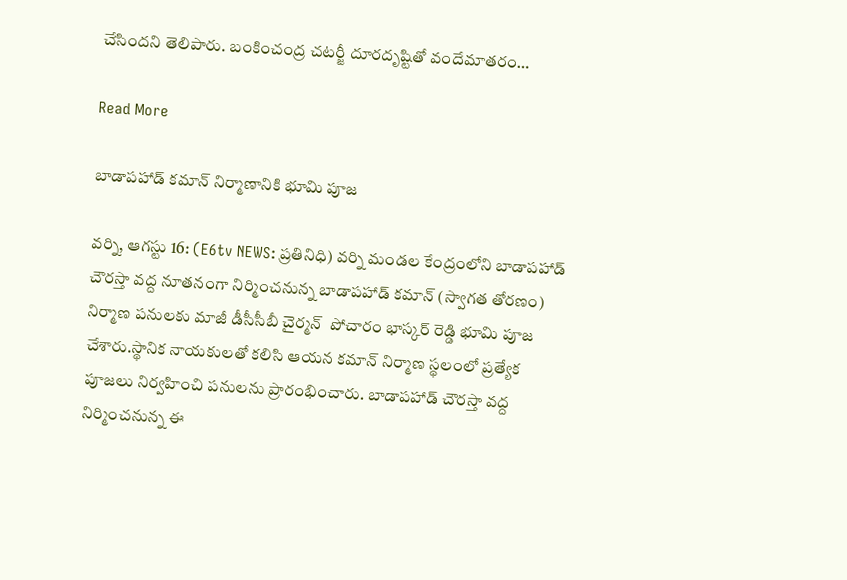చేసిందని తెలిపారు. బంకించంద్ర చటర్జీ దూరదృష్టితో వందేమాతరం…

Read More

బాడాపహాడ్ కమాన్ నిర్మాణానికి భూమి పూజ

వర్ని, ఆగస్టు 16: (E6tv NEWS: ప్రతినిధి) వర్ని మండల కేంద్రంలోని బాడాపహాడ్ చౌరస్తా వద్ద నూతనంగా నిర్మించనున్న బాడాపహాడ్ కమాన్ (స్వాగత తోరణం) నిర్మాణ పనులకు మాజీ డీసీసీబీ చైర్మన్  పోచారం భాస్కర్ రెడ్డి భూమి పూజ చేశారు.స్థానిక నాయకులతో కలిసి ఆయన కమాన్ నిర్మాణ స్థలంలో ప్రత్యేక పూజలు నిర్వహించి పనులను ప్రారంభించారు. బాడాపహాడ్ చౌరస్తా వద్ద నిర్మించనున్న ఈ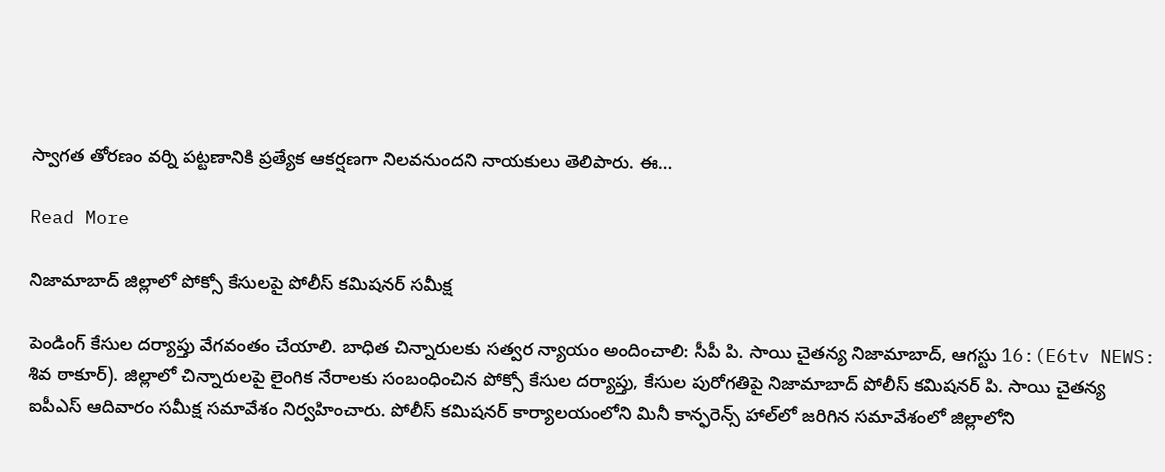స్వాగత తోరణం వర్ని పట్టణానికి ప్రత్యేక ఆకర్షణగా నిలవనుందని నాయకులు తెలిపారు. ఈ…

Read More

నిజామాబాద్ జిల్లాలో పోక్సో కేసులపై పోలీస్ కమిషనర్ సమీక్ష

పెండింగ్‌ కేసుల దర్యాప్తు వేగవంతం చేయాలి. బాధిత చిన్నారులకు సత్వర న్యాయం అందించాలి: సీపీ పి. సాయి చైతన్య నిజామాబాద్, ఆగస్టు 16:(E6tv NEWS: శివ ఠాకూర్). జిల్లాలో చిన్నారులపై లైంగిక నేరాలకు సంబంధించిన పోక్సో కేసుల దర్యాప్తు, కేసుల పురోగతిపై నిజామాబాద్ పోలీస్ కమిషనర్ పి. సాయి చైతన్య ఐపీఎస్ ఆదివారం సమీక్ష సమావేశం నిర్వహించారు. పోలీస్ కమిషనర్ కార్యాలయంలోని మినీ కాన్ఫరెన్స్ హాల్‌లో జరిగిన సమావేశంలో జిల్లాలోని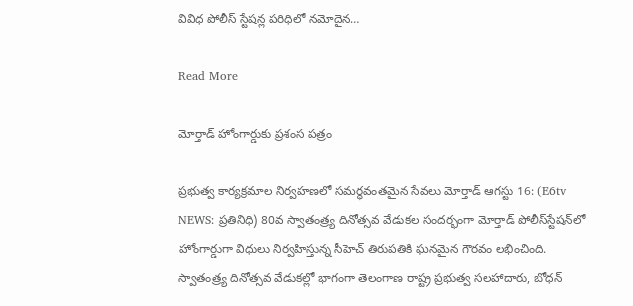వివిధ పోలీస్ స్టేషన్ల పరిధిలో నమోదైన…

Read More

మోర్తాడ్ హోంగార్డుకు ప్రశంస పత్రం

ప్రభుత్వ కార్యక్రమాల నిర్వహణలో సమర్థవంతమైన సేవలు మోర్తాడ్ ఆగస్టు 16: (E6tv NEWS: ప్రతినిధి) 80వ స్వాతంత్ర్య దినోత్సవ వేడుకల సందర్భంగా మోర్తాడ్ పోలీస్‌స్టేషన్‌లో హోంగార్డుగా విధులు నిర్వహిస్తున్న సీహెచ్ తిరుపతికి ఘనమైన గౌరవం లభించింది. స్వాతంత్ర్య దినోత్సవ వేడుకల్లో భాగంగా తెలంగాణ రాష్ట్ర ప్రభుత్వ సలహాదారు, బోధన్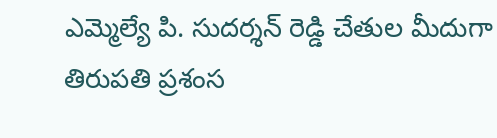ఎమ్మెల్యే పి. సుదర్శన్ రెడ్డి చేతుల మీదుగా తిరుపతి ప్రశంస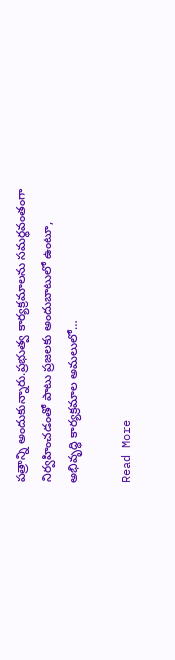పత్రాన్ని అందుకున్నారు.ప్రభుత్వ కార్యక్రమాలను సమర్థవంతంగా నిర్వహించడంతో పాటు ప్రజలకు అందుబాటులో ఉంటూ, అభివృద్ధి కార్యక్రమాల అమలులో…

Read More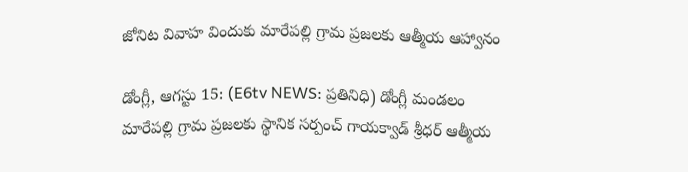జోనిట వివాహ విందుకు మారేపల్లి గ్రామ ప్రజలకు ఆత్మీయ ఆహ్వానం

డోంగ్లీ, ఆగస్టు 15: (E6tv NEWS: ప్రతినిధి) డోంగ్లీ మండలం మారేపల్లి గ్రామ ప్రజలకు స్థానిక సర్పంచ్ గాయక్వాడ్ శ్రీధర్ ఆత్మీయ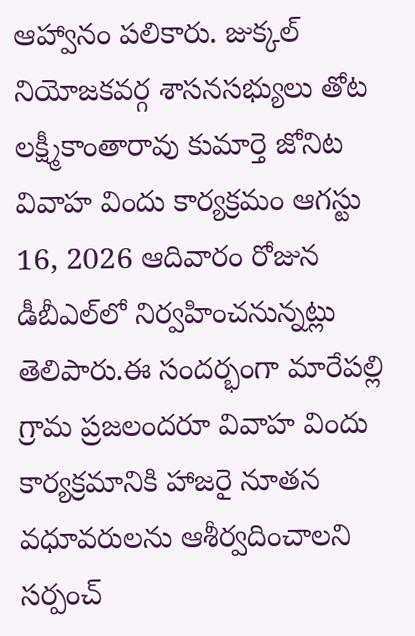ఆహ్వానం పలికారు. జుక్కల్ నియోజకవర్గ శాసనసభ్యులు తోట లక్ష్మీకాంతారావు కుమార్తె జోనిట వివాహ విందు కార్యక్రమం ఆగస్టు 16, 2026 ఆదివారం రోజున డీబీఎల్‌లో నిర్వహించనున్నట్లు తెలిపారు.ఈ సందర్భంగా మారేపల్లి గ్రామ ప్రజలందరూ వివాహ విందు కార్యక్రమానికి హాజరై నూతన వధూవరులను ఆశీర్వదించాలని సర్పంచ్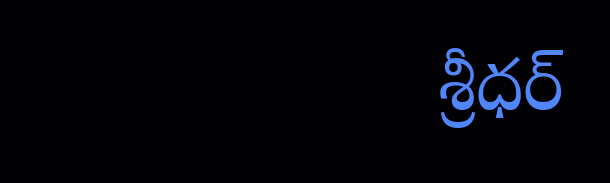శ్రీధర్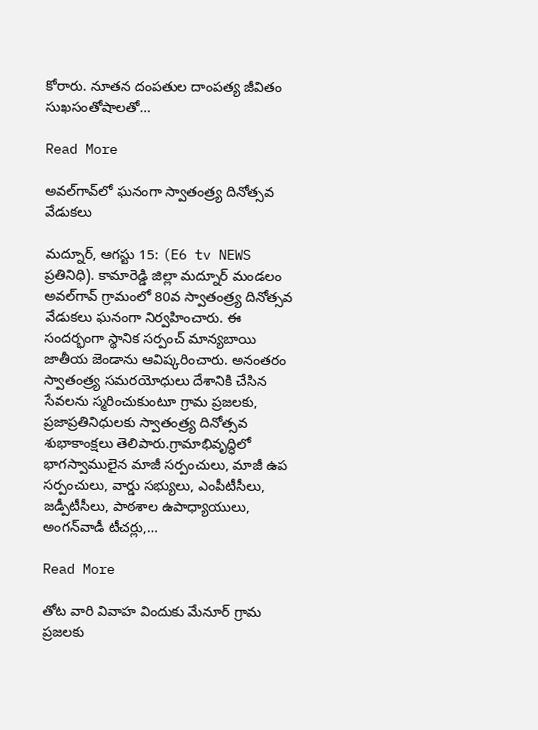కోరారు. నూతన దంపతుల దాంపత్య జీవితం సుఖసంతోషాలతో…

Read More

అవల్‌గావ్‌లో ఘనంగా స్వాతంత్ర్య దినోత్సవ వేడుకలు

మద్నూర్, ఆగస్టు 15: (E6 tv NEWS ప్రతినిధి). కామారెడ్డి జిల్లా మద్నూర్ మండలం అవల్‌గావ్ గ్రామంలో 80వ స్వాతంత్ర్య దినోత్సవ వేడుకలు ఘనంగా నిర్వహించారు. ఈ సందర్భంగా స్థానిక సర్పంచ్ మాన్యబాయి జాతీయ జెండాను ఆవిష్కరించారు. అనంతరం స్వాతంత్ర్య సమరయోధులు దేశానికి చేసిన సేవలను స్మరించుకుంటూ గ్రామ ప్రజలకు, ప్రజాప్రతినిధులకు స్వాతంత్ర్య దినోత్సవ శుభాకాంక్షలు తెలిపారు.గ్రామాభివృద్ధిలో భాగస్వాములైన మాజీ సర్పంచులు, మాజీ ఉప సర్పంచులు, వార్డు సభ్యులు, ఎంపీటీసీలు, జడ్పీటీసీలు, పాఠశాల ఉపాధ్యాయులు, అంగన్‌వాడీ టీచర్లు,…

Read More

తోట వారి వివాహ విందుకు మేనూర్ గ్రామ ప్రజలకు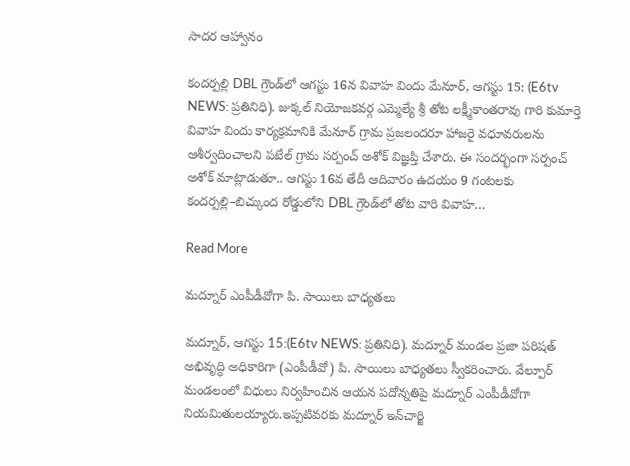సాదర ఆహ్వానం

కందర్పల్లి DBL గ్రౌండ్‌లో ఆగస్టు 16న వివాహ విందు మేనూర్, ఆగస్టు 15: (E6tv NEWS: ప్రతినిధి). జుక్కల్ నియోజకవర్గ ఎమ్మెల్యే శ్రీ తోట లక్ష్మీకాంతరావు గారి కుమార్తె వివాహ విందు కార్యక్రమానికి మేనూర్ గ్రామ ప్రజలందరూ హాజరై వధూవరులను ఆశీర్వదించాలని పటేల్ గ్రామ సర్పంచ్ అశోక్ విజ్ఞప్తి చేశారు. ఈ సందర్భంగా సర్పంచ్ అశోక్ మాట్లాడుతూ.. ఆగస్టు 16వ తేదీ ఆదివారం ఉదయం 9 గంటలకు కందర్పల్లి–బిచ్కుంద రోడ్డులోని DBL గ్రౌండ్‌లో తోట వారి వివాహ…

Read More

మద్నూర్ ఎంపీడీవోగా పి. సాయిలు బాధ్యతలు

మద్నూర్, ఆగస్టు 15:(E6tv NEWS: ప్రతినిధి). మద్నూర్ మండల ప్రజా పరిషత్ అభివృద్ధి అధికారిగా (ఎంపీడీవో) పి. సాయిలు బాధ్యతలు స్వీకరించారు. వేల్పూర్ మండలంలో విధులు నిర్వహించిన ఆయన పదోన్నతిపై మద్నూర్ ఎంపీడీవోగా నియమితులయ్యారు.ఇప్పటివరకు మద్నూర్ ఇన్‌చార్జి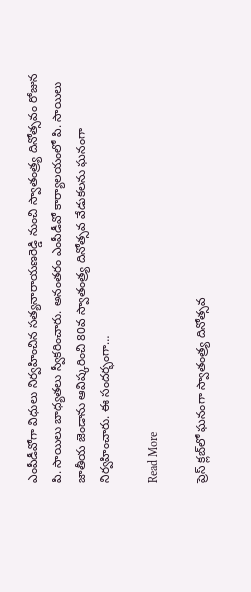ఎంపీడీవోగా విధులు నిర్వహించిన సత్యనారాయణరెడ్డి నుంచి స్వాతంత్ర్య దినోత్సవం రోజున పి. సాయిలు బాధ్యతలు స్వీకరించారు. అనంతరం ఎంపీడీవో కార్యాలయంలో పి. సాయిలు జాతీయ జెండాను ఆవిష్కరించి 80వ స్వాతంత్ర్య దినోత్సవ వేడుకలను ఘనంగా నిర్వహించారు. ఈ సందర్భంగా…

Read More

ప్రెస్ క్లబ్‌లో ఘనంగా స్వాతంత్ర్య దినోత్సవ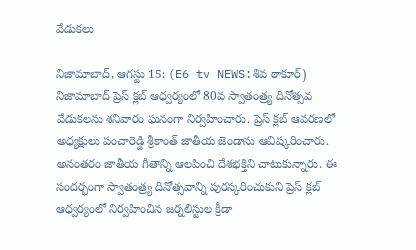వేడుకలు

నిజామాబాద్, ఆగస్టు 15: (E6 tv NEWS:శివ ఠాకూర్) నిజామాబాద్ ప్రెస్ క్లబ్ ఆధ్వర్యంలో 80వ స్వాతంత్ర్య దినోత్సవ వేడుకలను శనివారం ఘనంగా నిర్వహించారు. ప్రెస్ క్లబ్ ఆవరణలో అధ్యక్షులు పంచారెడ్డి శ్రీకాంత్ జాతీయ జెండాను ఆవిష్కరించారు. అనంతరం జాతీయ గీతాన్ని ఆలపించి దేశభక్తిని చాటుకున్నారు. ఈ సందర్భంగా స్వాతంత్ర్య దినోత్సవాన్ని పురస్కరించుకుని ప్రెస్ క్లబ్ ఆధ్వర్యంలో నిర్వహించిన జర్నలిస్టుల క్రీడా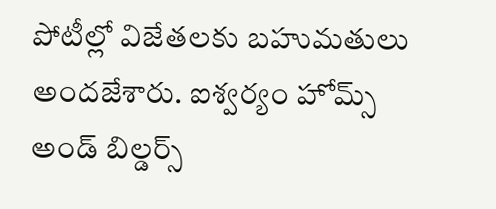పోటీల్లో విజేతలకు బహుమతులు అందజేశారు. ఐశ్వర్యం హోమ్స్ అండ్ బిల్డర్స్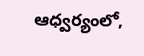ఆధ్వర్యంలో,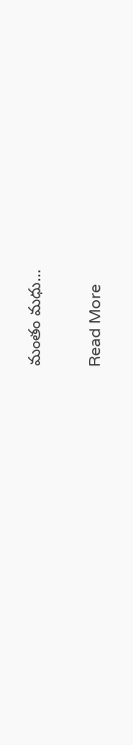మంతం మధు…

Read More